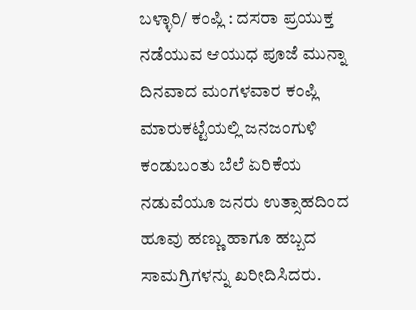ಬಳ್ಳಾರಿ/ ಕಂಪ್ಲಿ : ದಸರಾ ಪ್ರಯುಕ್ತ ನಡೆಯುವ ಆಯುಧ ಪೂಜೆ ಮುನ್ನಾ ದಿನವಾದ ಮಂಗಳವಾರ ಕಂಪ್ಲಿ ಮಾರುಕಟ್ಟೆಯಲ್ಲಿ ಜನಜಂಗುಳಿ ಕಂಡುಬಂತು ಬೆಲೆ ಏರಿಕೆಯ ನಡುವೆಯೂ ಜನರು ಉತ್ಸಾಹದಿಂದ ಹೂವು ಹಣ್ಣು ಹಾಗೂ ಹಬ್ಬದ ಸಾಮಗ್ರಿಗಳನ್ನು ಖರೀದಿಸಿದರು.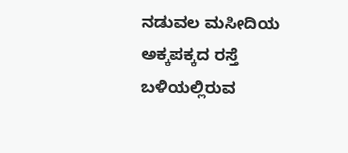ನಡುವಲ ಮಸೀದಿಯ ಅಕ್ಕಪಕ್ಕದ ರಸ್ತೆ ಬಳಿಯಲ್ಲಿರುವ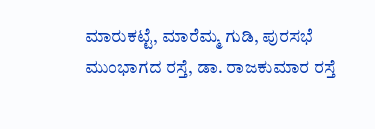ಮಾರುಕಟ್ಟೆ, ಮಾರೆಮ್ಮ ಗುಡಿ, ಪುರಸಭೆ ಮುಂಭಾಗದ ರಸ್ತೆ, ಡಾ. ರಾಜಕುಮಾರ ರಸ್ತೆ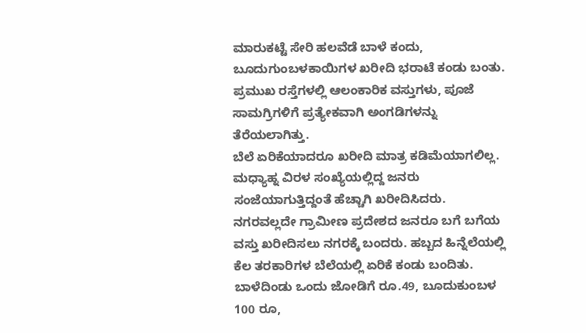ಮಾರುಕಟ್ಟೆ ಸೇರಿ ಹಲವೆಡೆ ಬಾಳೆ ಕಂದು, ಬೂದುಗುಂಬಳಕಾಯಿಗಳ ಖರೀದಿ ಭರಾಟೆ ಕಂಡು ಬಂತು. ಪ್ರಮುಖ ರಸ್ತೆಗಳಲ್ಲಿ ಆಲಂಕಾರಿಕ ವಸ್ತುಗಳು, ಪೂಜೆ ಸಾಮಗ್ರಿಗಳಿಗೆ ಪ್ರತ್ಯೇಕವಾಗಿ ಅಂಗಡಿಗಳನ್ನು ತೆರೆಯಲಾಗಿತ್ತು.
ಬೆಲೆ ಏರಿಕೆಯಾದರೂ ಖರೀದಿ ಮಾತ್ರ ಕಡಿಮೆಯಾಗಲಿಲ್ಲ. ಮಧ್ಯಾಹ್ನ ವಿರಳ ಸಂಖ್ಯೆಯಲ್ಲಿದ್ದ ಜನರು ಸಂಜೆಯಾಗುತ್ತಿದ್ದಂತೆ ಹೆಚ್ಚಾಗಿ ಖರೀದಿಸಿದರು. ನಗರವಲ್ಲದೇ ಗ್ರಾಮೀಣ ಪ್ರದೇಶದ ಜನರೂ ಬಗೆ ಬಗೆಯ ವಸ್ತು ಖರೀದಿಸಲು ನಗರಕ್ಕೆ ಬಂದರು. ಹಬ್ಬದ ಹಿನ್ನೆಲೆಯಲ್ಲಿ ಕೆಲ ತರಕಾರಿಗಳ ಬೆಲೆಯಲ್ಲಿ ಏರಿಕೆ ಕಂಡು ಬಂದಿತು.
ಬಾಳೆದಿಂಡು ಒಂದು ಜೋಡಿಗೆ ರೂ.49, ಬೂದುಕುಂಬಳ 100 ರೂ,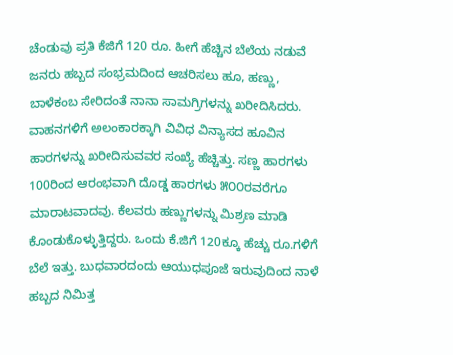ಚೆಂಡುವು ಪ್ರತಿ ಕೆಜಿಗೆ 120 ರೂ. ಹೀಗೆ ಹೆಚ್ಚಿನ ಬೆಲೆಯ ನಡುವೆ ಜನರು ಹಬ್ಬದ ಸಂಭ್ರಮದಿಂದ ಆಚರಿಸಲು ಹೂ, ಹಣ್ಣು, ಬಾಳೆಕಂಬ ಸೇರಿದಂತೆ ನಾನಾ ಸಾಮಗ್ರಿಗಳನ್ನು ಖರೀದಿಸಿದರು. ವಾಹನಗಳಿಗೆ ಅಲಂಕಾರಕ್ಕಾಗಿ ವಿವಿಧ ವಿನ್ಯಾಸದ ಹೂವಿನ ಹಾರಗಳನ್ನು ಖರೀದಿಸುವವರ ಸಂಖ್ಯೆ ಹೆಚ್ಚಿತ್ತು. ಸಣ್ಣ ಹಾರಗಳು 100ರಿಂದ ಆರಂಭವಾಗಿ ದೊಡ್ಡ ಹಾರಗಳು ೫೦೦ರವರೆಗೂ ಮಾರಾಟವಾದವು. ಕೆಲವರು ಹಣ್ಣುಗಳನ್ನು ಮಿಶ್ರಣ ಮಾಡಿ ಕೊಂಡುಕೊಳ್ಳುತ್ತಿದ್ದರು. ಒಂದು ಕೆ.ಜಿಗೆ 120ಕ್ಕೂ ಹೆಚ್ಚು ರೂ.ಗಳಿಗೆ ಬೆಲೆ ಇತ್ತು. ಬುಧವಾರದಂದು ಆಯುಧಪೂಜೆ ಇರುವುದಿಂದ ನಾಳೆ ಹಬ್ಬದ ನಿಮಿತ್ತ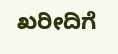ಖರೀದಿಗೆ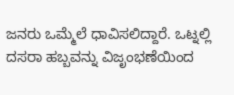ಜನರು ಒಮ್ಮೆಲೆ ಧಾವಿಸಲಿದ್ದಾರೆ. ಒಟ್ನಲ್ಲಿ ದಸರಾ ಹಬ್ಬವನ್ನು ವಿಜೃಂಭಣೆಯಿಂದ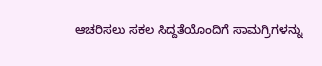ಆಚರಿಸಲು ಸಕಲ ಸಿದ್ದತೆಯೊಂದಿಗೆ ಸಾಮಗ್ರಿಗಳನ್ನು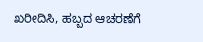ಖರೀದಿಸಿ, ಹಬ್ಬದ ಆಚರಣೆಗೆ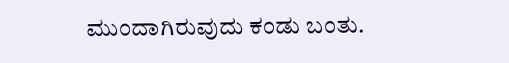ಮುಂದಾಗಿರುವುದು ಕಂಡು ಬಂತು.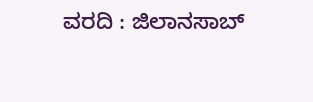ವರದಿ : ಜಿಲಾನಸಾಬ್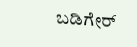ಬಡಿಗೇರ್